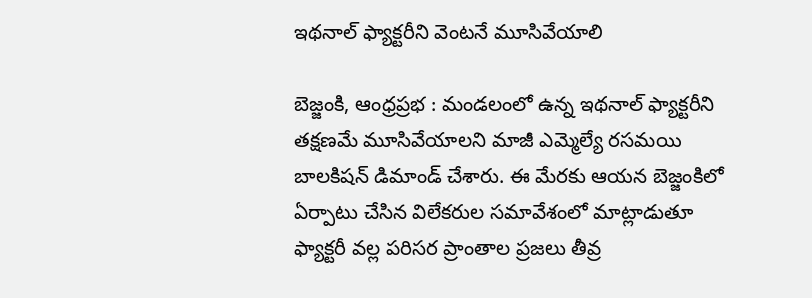ఇథనాల్ ఫ్యాక్టరీని వెంటనే మూసివేయాలి

బెజ్జంకి, ఆంధ్రప్రభ : మండలంలో ఉన్న ఇథనాల్ ఫ్యాక్టరీని తక్షణమే మూసివేయాలని మాజీ ఎమ్మెల్యే రసమయి బాలకిషన్ డిమాండ్ చేశారు. ఈ మేరకు ఆయన బెజ్జంకిలో ఏర్పాటు చేసిన విలేకరుల సమావేశంలో మాట్లాడుతూ ఫ్యాక్టరీ వల్ల పరిసర ప్రాంతాల ప్రజలు తీవ్ర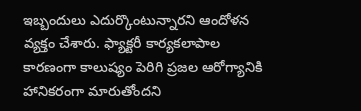ఇబ్బందులు ఎదుర్కొంటున్నారని ఆందోళన వ్యక్తం చేశారు. ఫ్యాక్టరీ కార్యకలాపాల కారణంగా కాలుష్యం పెరిగి ప్రజల ఆరోగ్యానికి హానికరంగా మారుతోందని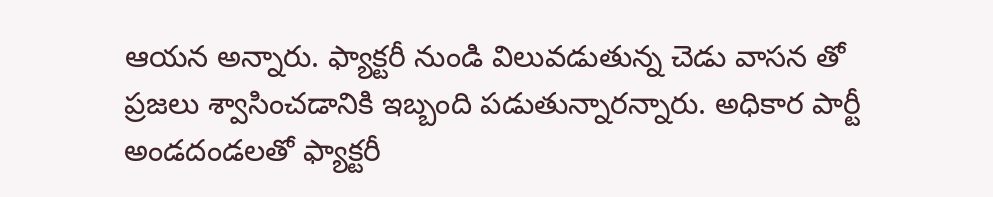ఆయన అన్నారు. ఫ్యాక్టరీ నుండి విలువడుతున్న చెడు వాసన తో ప్రజలు శ్వాసించడానికి ఇబ్బంది పడుతున్నారన్నారు. అధికార పార్టీ అండదండలతో ఫ్యాక్టరీ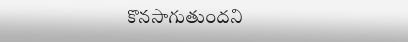కొనసాగుతుందని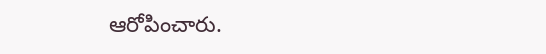ఆరోపించారు.